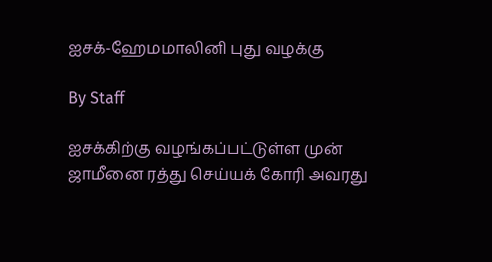ஐசக்-ஹேமமாலினி புது வழக்கு

By Staff

ஐசக்கிற்கு வழங்கப்பட்டுள்ள முன் ஜாமீனை ரத்து செய்யக் கோரி அவரது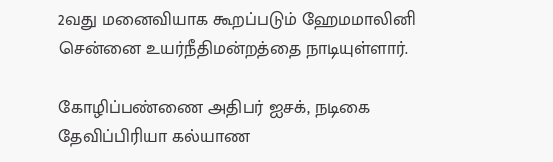2வது மனைவியாக கூறப்படும் ஹேமமாலினி சென்னை உயர்நீதிமன்றத்தை நாடியுள்ளார்.

கோழிப்பண்ணை அதிபர் ஐசக், நடிகை தேவிப்பிரியா கல்யாண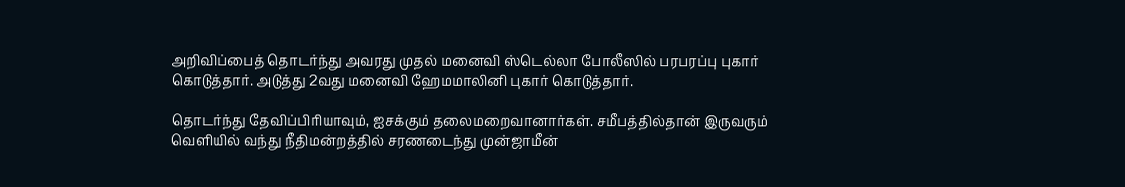அறிவிப்பைத் தொடர்ந்து அவரது முதல் மனைவி ஸ்டெல்லா போலீஸில் பரபரப்பு புகார் கொடுத்தார். அடுத்து 2வது மனைவி ஹேமமாலினி புகார் கொடுத்தார்.

தொடர்ந்து தேவிப்பிரியாவும், ஐசக்கும் தலைமறைவானார்கள். சமீபத்தில்தான் இருவரும் வெளியில் வந்து நீதிமன்றத்தில் சரணடைந்து முன்ஜாமீன்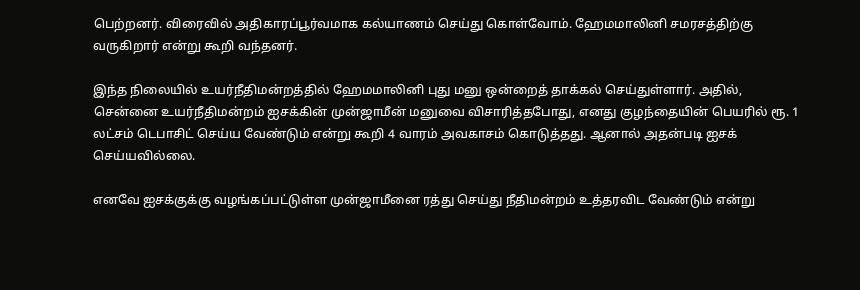பெற்றனர். விரைவில் அதிகாரப்பூர்வமாக கல்யாணம் செய்து கொள்வோம். ஹேமமாலினி சமரசத்திற்கு வருகிறார் என்று கூறி வந்தனர்.

இந்த நிலையில் உயர்நீதிமன்றத்தில் ஹேமமாலினி புது மனு ஒன்றைத் தாக்கல் செய்துள்ளார். அதில், சென்னை உயர்நீதிமன்றம் ஐசக்கின் முன்ஜாமீன் மனுவை விசாரித்தபோது, எனது குழந்தையின் பெயரில் ரூ. 1 லட்சம் டெபாசிட் செய்ய வேண்டும் என்று கூறி 4 வாரம் அவகாசம் கொடுத்தது. ஆனால் அதன்படி ஐசக் செய்யவில்லை.

எனவே ஐசக்குக்கு வழங்கப்பட்டுள்ள முன்ஜாமீனை ரத்து செய்து நீதிமன்றம் உத்தரவிட வேண்டும் என்று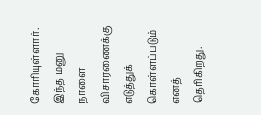கோரியுள்ளார். இந்த மனு நாளை விசாரணைக்கு எடுத்துக் கொள்ளப்படும் எனத் தெரிகிறது.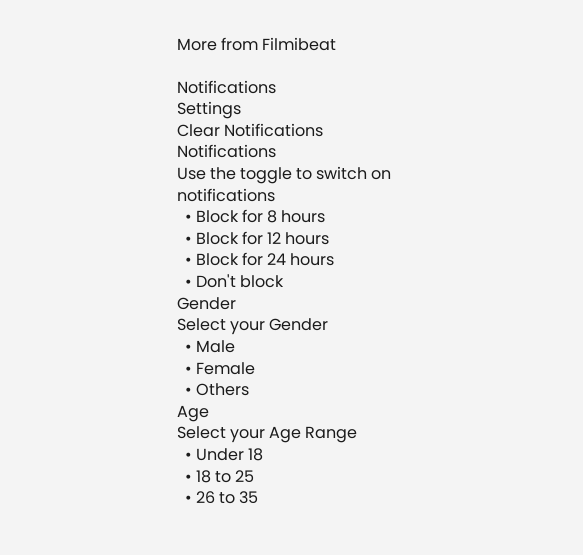More from Filmibeat

Notifications
Settings
Clear Notifications
Notifications
Use the toggle to switch on notifications
  • Block for 8 hours
  • Block for 12 hours
  • Block for 24 hours
  • Don't block
Gender
Select your Gender
  • Male
  • Female
  • Others
Age
Select your Age Range
  • Under 18
  • 18 to 25
  • 26 to 35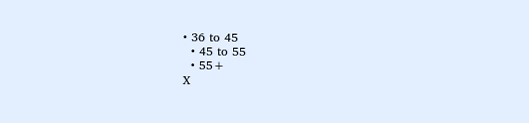• 36 to 45
  • 45 to 55
  • 55+
X